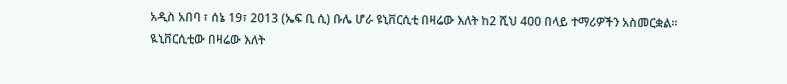አዲስ አበባ ፣ ሰኔ 19፣ 2013 (ኤፍ ቢ ሲ) ቡሌ ሆራ ዩኒቨርሲቲ በዛሬው እለት ከ2 ሺህ 400 በላይ ተማሪዎችን አስመርቋል።
ዪኒቨርሲቲው በዛሬው እለት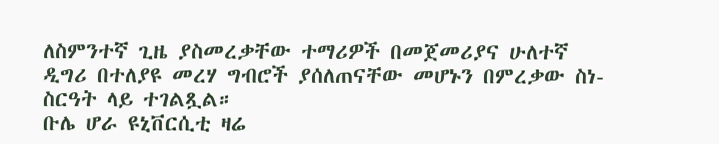ለስምንተኛ ጊዜ ያስመረቃቸው ተማሪዎች በመጀመሪያና ሁለተኛ ዲግሪ በተለያዩ መረሃ ግብሮች ያሰለጠናቸው መሆኑን በምረቃው ስነ-ስርዓት ላይ ተገልጿል።
ቡሌ ሆራ ዩኒቨርሲቲ ዛሬ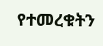የተመረቁትን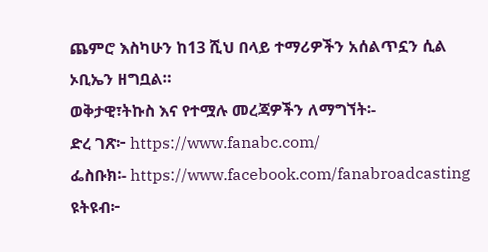ጨምሮ እስካሁን ከ13 ሺህ በላይ ተማሪዎችን አሰልጥኗን ሲል ኦቢኤን ዘግቧል።
ወቅታዊ፣ትኩስ እና የተሟሉ መረጃዎችን ለማግኘት፡-
ድረ ገጽ፦ https://www.fanabc.com/
ፌስቡክ፡- https://www.facebook.com/fanabroadcasting
ዩትዩብ፦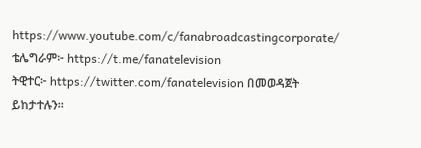https://www.youtube.com/c/fanabroadcastingcorporate/
ቴሌግራም፦ https://t.me/fanatelevision
ትዊተር፦ https://twitter.com/fanatelevision በመወዳጀት ይከታተሉን፡፡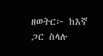ዘወትር፦ ከእኛ ጋር ስላሉ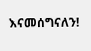እናመሰግናለን!